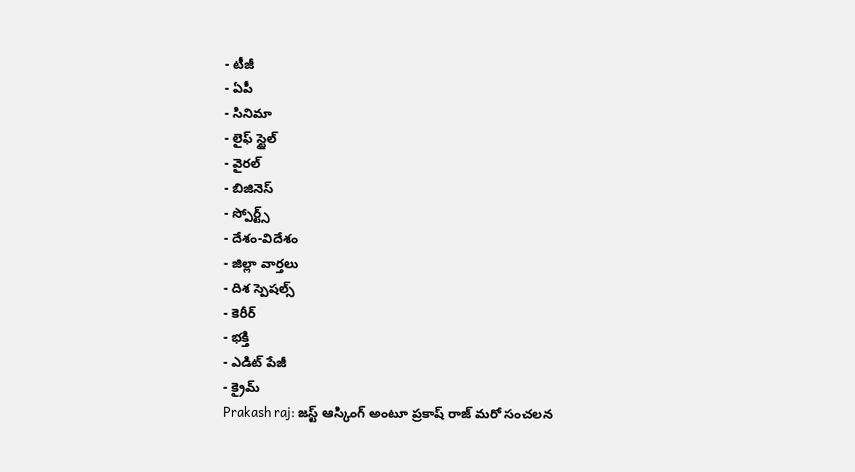- టీజీ
- ఏపీ
- సినిమా
- లైఫ్ స్టైల్
- వైరల్
- బిజినెస్
- స్పోర్ట్స్
- దేశం-విదేశం
- జిల్లా వార్తలు
- దిశ స్పెషల్స్
- కెరీర్
- భక్తి
- ఎడిట్ పేజీ
- క్రైమ్
Prakash raj: జస్ట్ ఆస్కింగ్ అంటూ ప్రకాష్ రాజ్ మరో సంచలన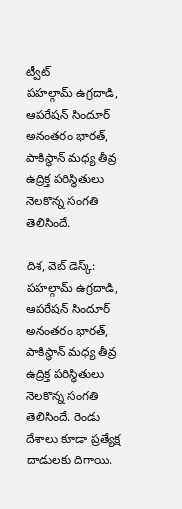ట్వీట్
పహల్గామ్ ఉగ్రదాడి, ఆపరేషన్ సిందూర్ అనంతరం భారత్, పాకిస్థాన్ మధ్య తీవ్ర ఉద్రిక్త పరిస్థితులు నెలకొన్న సంగతి తెలిసిందే.

దిశ, వెబ్ డెస్క్: పహల్గామ్ ఉగ్రదాడి, ఆపరేషన్ సిందూర్ అనంతరం భారత్, పాకిస్థాన్ మధ్య తీవ్ర ఉద్రిక్త పరిస్థితులు నెలకొన్న సంగతి తెలిసిందే. రెండు దేశాలు కూడా ప్రత్యేక్ష దాడులకు దిగాయి.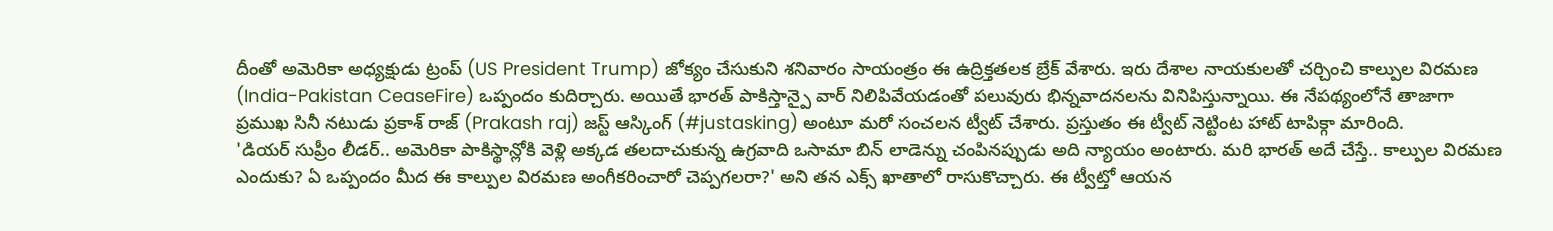దీంతో అమెరికా అధ్యక్షుడు ట్రంప్ (US President Trump) జోక్యం చేసుకుని శనివారం సాయంత్రం ఈ ఉద్రిక్తతలక బ్రేక్ వేశారు. ఇరు దేశాల నాయకులతో చర్చించి కాల్పుల విరమణ (India-Pakistan CeaseFire) ఒప్పందం కుదిర్చారు. అయితే భారత్ పాకిస్తాన్పై వార్ నిలిపివేయడంతో పలువురు భిన్నవాదనలను వినిపిస్తున్నాయి. ఈ నేపథ్యంలోనే తాజాగా ప్రముఖ సినీ నటుడు ప్రకాశ్ రాజ్ (Prakash raj) జస్ట్ ఆస్కింగ్ (#justasking) అంటూ మరో సంచలన ట్వీట్ చేశారు. ప్రస్తుతం ఈ ట్వీట్ నెట్టింట హాట్ టాపిక్గా మారింది.
'డియర్ సుప్రీం లీడర్.. అమెరికా పాకిస్థాన్లోకి వెళ్లి అక్కడ తలదాచుకున్న ఉగ్రవాది ఒసామా బిన్ లాడెన్ను చంపినప్పుడు అది న్యాయం అంటారు. మరి భారత్ అదే చేస్తే.. కాల్పుల విరమణ ఎందుకు? ఏ ఒప్పందం మీద ఈ కాల్పుల విరమణ అంగీకరించారో చెప్పగలరా?' అని తన ఎక్స్ ఖాతాలో రాసుకొచ్చారు. ఈ ట్వీట్తో ఆయన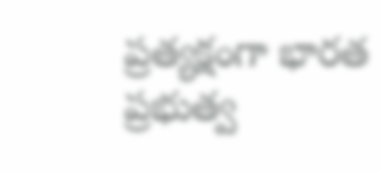ప్రత్యక్షంగా భారత ప్రభుత్వ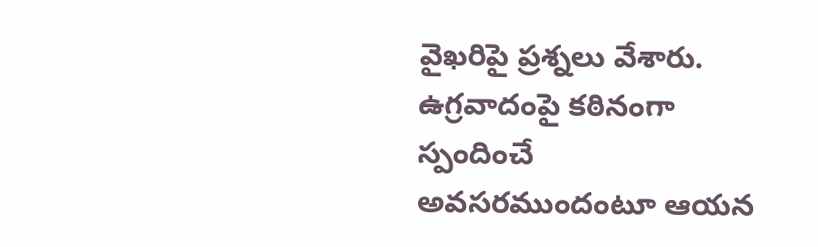వైఖరిపై ప్రశ్నలు వేశారు. ఉగ్రవాదంపై కఠినంగా స్పందించే అవసరముందంటూ ఆయన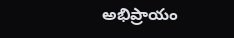అభిప్రాయం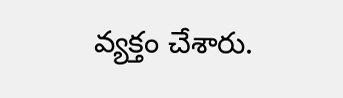వ్యక్తం చేశారు.